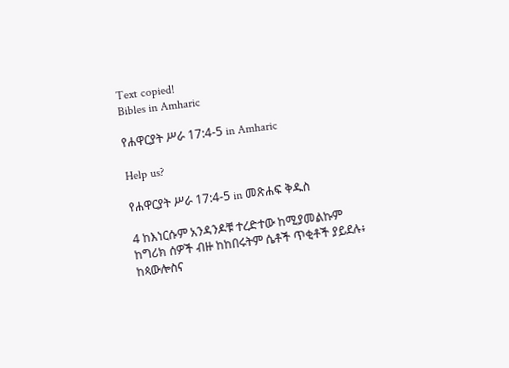Text copied!
Bibles in Amharic

የሐዋርያት ሥራ 17:4-5 in Amharic

Help us?

የሐዋርያት ሥራ 17:4-5 in መጽሐፍ ቅዱስ

4 ከእነርሱም አንዳንዶቹ ተረድተው ከሚያመልኩም ከግሪክ ሰዎች ብዙ ከከበሩትም ሴቶች ጥቂቶች ያይደሉ፥ ከጳውሎስና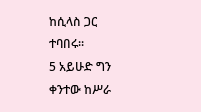ከሲላስ ጋር ተባበሩ።
5 አይሁድ ግን ቀንተው ከሥራ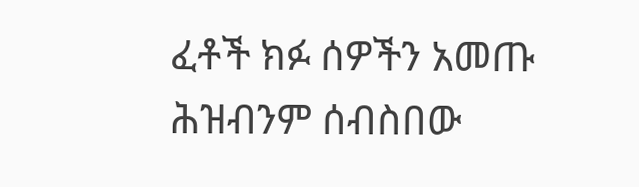ፈቶች ክፉ ሰዎችን አመጡ ሕዝብንም ሰብስበው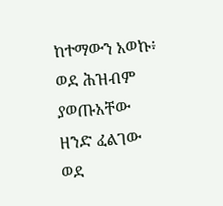ከተማውን አወኩ፥ ወደ ሕዝብም ያወጡአቸው ዘንድ ፈልገው ወደ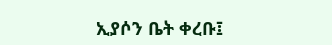ኢያሶን ቤት ቀረቡ፤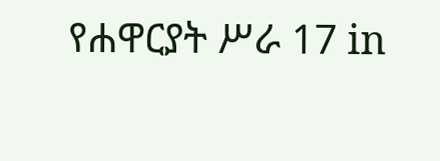የሐዋርያት ሥራ 17 in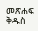መጽሐፍ ቅዱስ